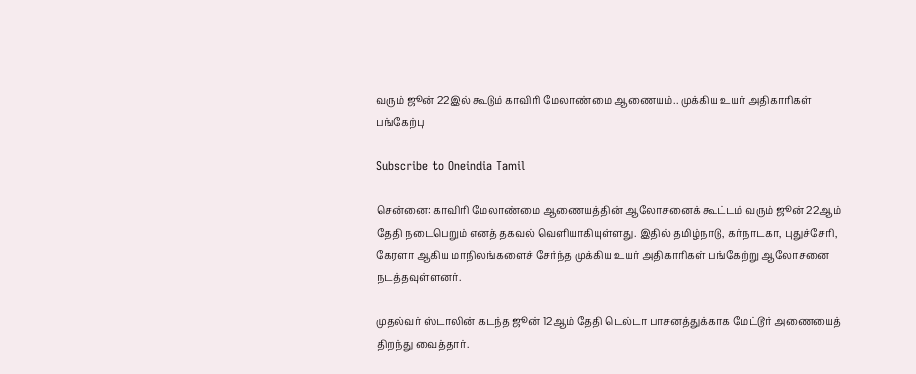வரும் ஜூன் 22இல் கூடும் காவிரி மேலாண்மை ஆணையம்.. முக்கிய உயர் அதிகாரிகள் பங்கேற்பு

Subscribe to Oneindia Tamil

சென்னை: காவிரி மேலாண்மை ஆணையத்தின் ஆலோசனைக் கூட்டம் வரும் ஜூன் 22ஆம் தேதி நடைபெறும் எனத் தகவல் வெளியாகியுள்ளது. இதில் தமிழ்நாடு, கர்நாடகா, புதுச்சேரி, கேரளா ஆகிய மாநிலங்களைச் சேர்ந்த முக்கிய உயர் அதிகாரிகள் பங்கேற்று ஆலோசனை நடத்தவுள்ளனர்.

முதல்வர் ஸ்டாலின் கடந்த ஜூன் 12ஆம் தேதி டெல்டா பாசனத்துக்காக மேட்டூர் அணையைத் திறந்து வைத்தார்.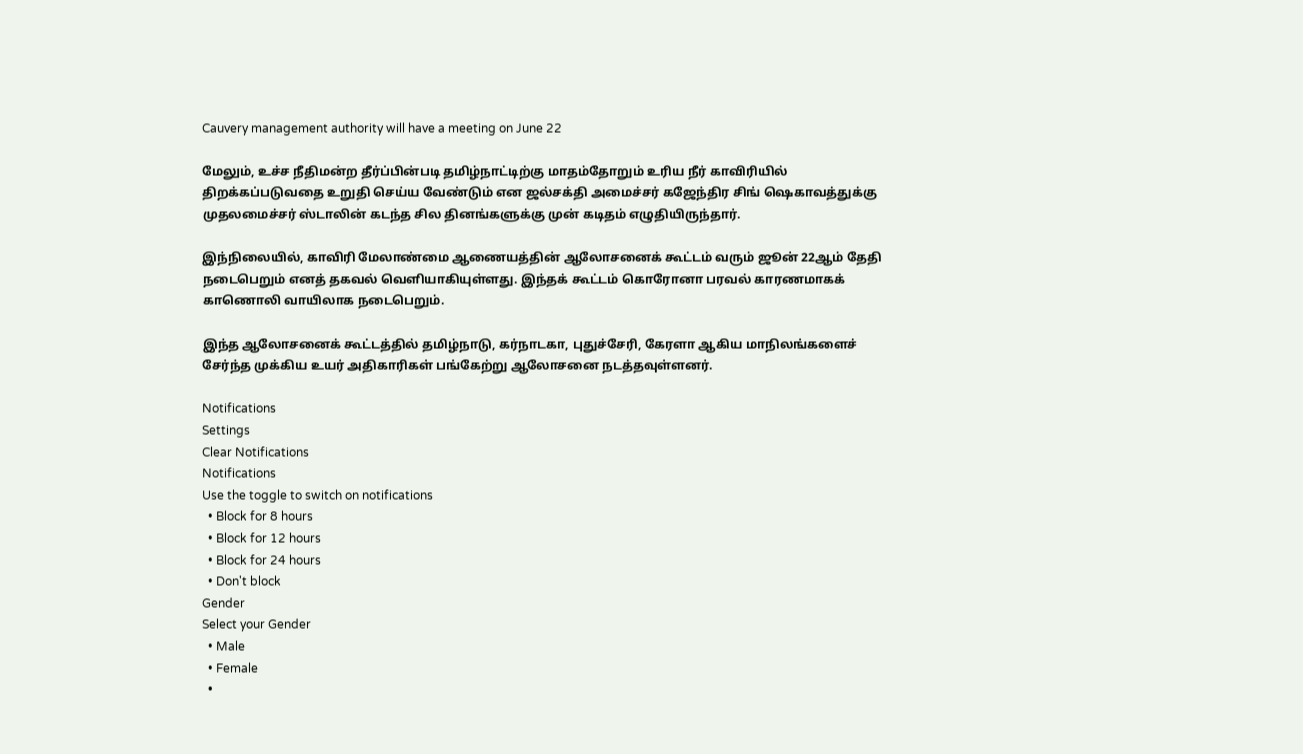Cauvery management authority will have a meeting on June 22

மேலும், உச்ச நீதிமன்ற தீர்ப்பின்படி தமிழ்நாட்டிற்கு மாதம்தோறும் உரிய நீர் காவிரியில் திறக்கப்படுவதை உறுதி செய்ய வேண்டும் என ஜல்சக்தி அமைச்சர் கஜேந்திர சிங் ஷெகாவத்துக்கு முதலமைச்சர் ஸ்டாலின் கடந்த சில தினங்களுக்கு முன் கடிதம் எழுதியிருந்தார்.

இந்நிலையில், காவிரி மேலாண்மை ஆணையத்தின் ஆலோசனைக் கூட்டம் வரும் ஜூன் 22ஆம் தேதி நடைபெறும் எனத் தகவல் வெளியாகியுள்ளது. இந்தக் கூட்டம் கொரோனா பரவல் காரணமாகக் காணொலி வாயிலாக நடைபெறும்.

இந்த ஆலோசனைக் கூட்டத்தில் தமிழ்நாடு, கர்நாடகா, புதுச்சேரி, கேரளா ஆகிய மாநிலங்களைச் சேர்ந்த முக்கிய உயர் அதிகாரிகள் பங்கேற்று ஆலோசனை நடத்தவுள்ளனர்.

Notifications
Settings
Clear Notifications
Notifications
Use the toggle to switch on notifications
  • Block for 8 hours
  • Block for 12 hours
  • Block for 24 hours
  • Don't block
Gender
Select your Gender
  • Male
  • Female
  •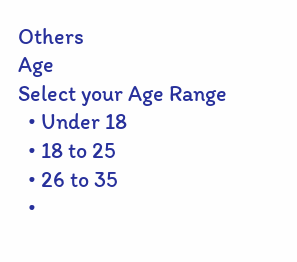Others
Age
Select your Age Range
  • Under 18
  • 18 to 25
  • 26 to 35
  •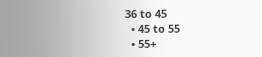36 to 45
  • 45 to 55
  • 55+